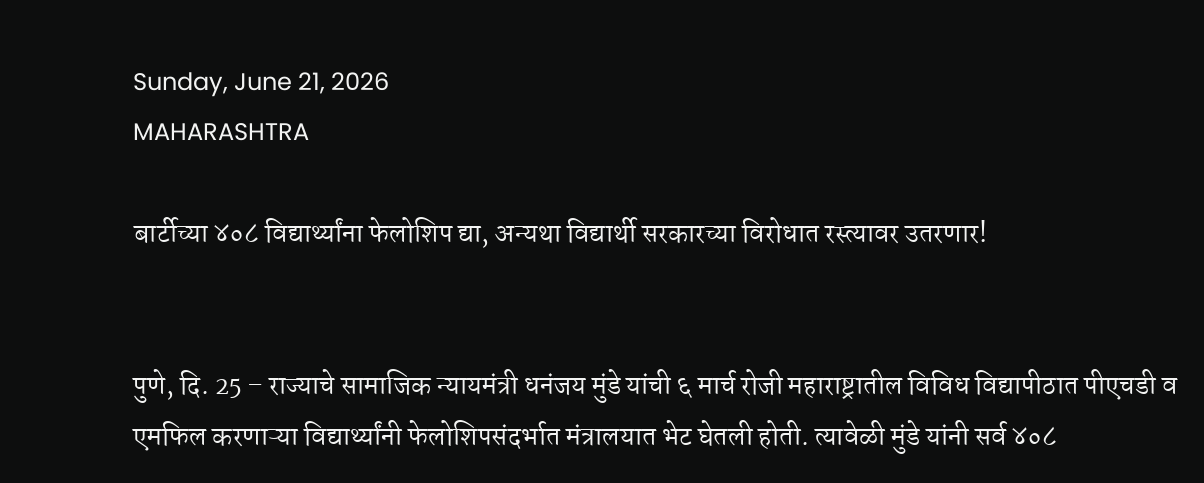Sunday, June 21, 2026
MAHARASHTRA

बार्टीच्या ४०८ विद्यार्थ्यांना फेलोशिप द्या, अन्यथा विद्यार्थी सरकारच्या विरोधात रस्त्यावर उतरणार!


पुणे, दि. 25 – राज्याचे सामाजिक न्यायमंत्री धनंजय मुंडे यांची ६ मार्च रोजी महाराष्ट्रातील विविध विद्यापीठात पीएचडी व एमफिल करणाऱ्या विद्यार्थ्यांनी फेलोशिपसंदर्भात मंत्रालयात भेट घेतली होती. त्यावेळी मुंडे यांनी सर्व ४०८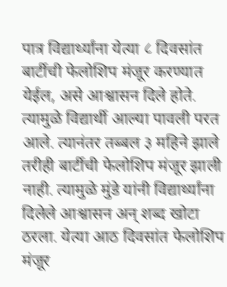पात्र विद्यार्थ्यांना येत्या ८ दिवसांत बार्टीची फेलोशिप मंजूर करण्यात येईल, असे आश्वासन दिले होते. त्यामुळे विद्यार्थी आल्या पावली परत आले. त्यानंतर तब्बल ३ महिने झाले तरीही बार्टीची फेलोशिप मंजूर झाली नाही. त्यामुळे मुंडे यांनी विद्यार्थ्यांना दिलेले आश्वासन अन् शब्द खोटा ठरला. येत्या आठ दिवसांत फेलोशिप मंजूर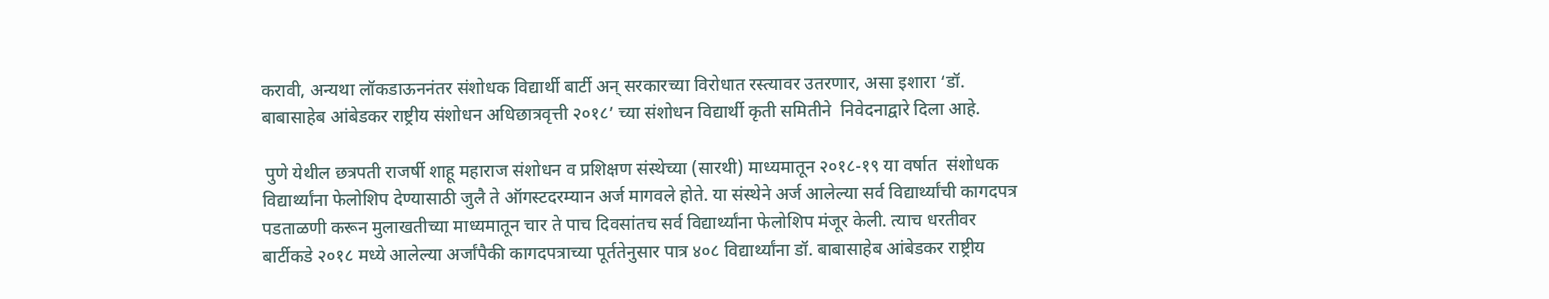करावी, अन्यथा लॉकडाऊननंतर संशोधक विद्यार्थी बार्टी अन् सरकारच्या विरोधात रस्त्यावर उतरणार, असा इशारा ‘डॉ. बाबासाहेब आंबेडकर राष्ट्रीय संशोधन अधिछात्रवृत्ती २०१८’ च्या संशोधन विद्यार्थी कृती समितीने  निवेदनाद्वारे दिला आहे.

 पुणे येथील छत्रपती राजर्षी शाहू महाराज संशोधन व प्रशिक्षण संस्थेच्या (सारथी) माध्यमातून २०१८-१९ या वर्षात  संशोधक विद्यार्थ्यांना फेलोशिप देण्यासाठी जुलै ते ऑगस्टदरम्यान अर्ज मागवले होते. या संस्थेने अर्ज आलेल्या सर्व विद्यार्थ्यांची कागदपत्र पडताळणी करून मुलाखतीच्या माध्यमातून चार ते पाच दिवसांतच सर्व विद्यार्थ्यांना फेलोशिप मंजूर केली. त्याच धरतीवर बार्टीकडे २०१८ मध्ये आलेल्या अर्जांपैकी कागदपत्राच्या पूर्ततेनुसार पात्र ४०८ विद्यार्थ्यांना डॉ. बाबासाहेब आंबेडकर राष्ट्रीय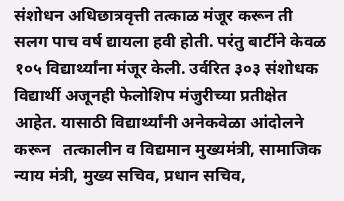संशोधन अधिछात्रवृत्ती तत्काळ मंजूर करून ती सलग पाच वर्ष द्यायला हवी होती. परंतु बार्टीने केवळ १०५ विद्यार्थ्यांना मंजूर केली. उर्वरित ३०३ संशोधक विद्यार्थी अजूनही फेलोशिप मंजुरीच्या प्रतीक्षेत आहेत. यासाठी विद्यार्थ्यांनी अनेकवेळा आंदोलने करून   तत्कालीन व विद्यमान मुख्यमंत्री, सामाजिक न्याय मंत्री, मुख्य सचिव, प्रधान सचिव,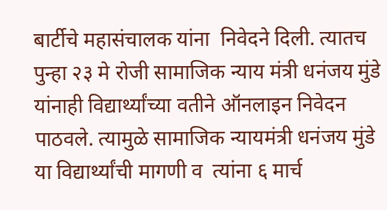बार्टीचे महासंचालक यांना  निवेदने दिली. त्यातच पुन्हा २३ मे रोजी सामाजिक न्याय मंत्री धनंजय मुंडे यांनाही विद्यार्थ्यांच्या वतीने ऑनलाइन निवेदन पाठवले. त्यामुळे सामाजिक न्यायमंत्री धनंजय मुंडे या विद्यार्थ्यांची मागणी व  त्यांना ६ मार्च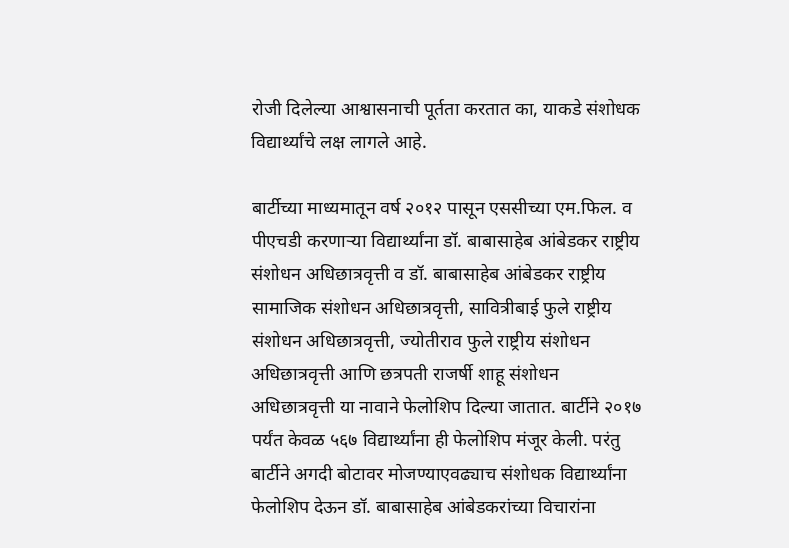रोजी दिलेल्या आश्वासनाची पूर्तता करतात का, याकडे संशोधक  विद्यार्थ्यांचे लक्ष लागले आहे.

बार्टीच्या माध्यमातून वर्ष २०१२ पासून एससीच्या एम.फिल. व पीएचडी करणाऱ्या विद्यार्थ्यांना डॉ. बाबासाहेब आंबेडकर राष्ट्रीय संशोधन अधिछात्रवृत्ती व डॉ. बाबासाहेब आंबेडकर राष्ट्रीय सामाजिक संशोधन अधिछात्रवृत्ती, सावित्रीबाई फुले राष्ट्रीय संशोधन अधिछात्रवृत्ती, ज्योतीराव फुले राष्ट्रीय संशोधन अधिछात्रवृत्ती आणि छत्रपती राजर्षी शाहू संशोधन अधिछात्रवृत्ती या नावाने फेलोशिप दिल्या जातात. बार्टीने २०१७ पर्यंत केवळ ५६७ विद्यार्थ्यांना ही फेलोशिप मंजूर केली. परंतु बार्टीने अगदी बोटावर मोजण्याएवढ्याच संशोधक विद्यार्थ्यांना फेलोशिप देऊन डॉ. बाबासाहेब आंबेडकरांच्या विचारांना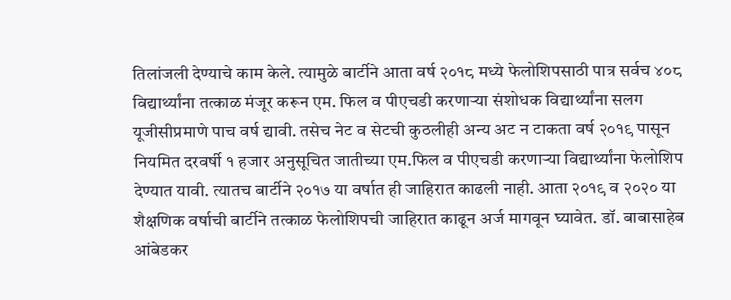तिलांजली देण्याचे काम केले. त्यामुळे बार्टीने आता वर्ष २०१८ मध्ये फेलोशिपसाठी पात्र सर्वच ४०८ विद्यार्थ्यांना तत्काळ मंजूर करून एम. फिल व पीएचडी करणाऱ्या संशोधक विद्यार्थ्यांना सलग यूजीसीप्रमाणे पाच वर्ष द्यावी. तसेच नेट व सेटची कुठलीही अन्य अट न टाकता वर्ष २०१९ पासून नियमित दरवर्षी १ हजार अनुसूचित जातीच्या एम.फिल व पीएचडी करणाऱ्या विद्यार्थ्यांना फेलोशिप देण्यात यावी. त्यातच बार्टीने २०१७ या वर्षात ही जाहिरात काढली नाही. आता २०१९ व २०२० या शैक्षणिक वर्षाची बार्टीने तत्काळ फेलोशिपची जाहिरात काढून अर्ज मागवून घ्यावेत. डॉ. बाबासाहेब आंबेडकर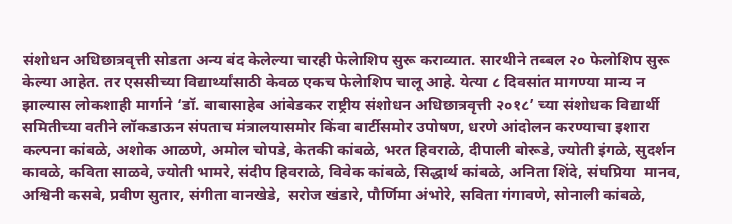संशोधन अधिछात्रवृत्ती सोडता अन्य बंद केलेल्या चारही फेलेाशिप सुरू कराव्यात. सारथीने तब्बल २० फेलोशिप सुरू केल्या आहेत. तर एससीच्या विद्यार्थ्यांसाठी केवळ एकच फेलेाशिप चालू आहे. येत्या ८ दिवसांत मागण्या मान्य न झाल्यास लोकशाही मार्गाने ‘डॉ. बाबासाहेब आंबेडकर राष्ट्रीय संशोधन अधिछात्रवृत्ती २०१८’ च्या संशोधक विद्यार्थी समितीच्या वतीने लॉकडाऊन संपताच मंत्रालयासमोर किंवा बार्टीसमोर उपोषण, धरणे आंदोलन करण्याचा इशारा कल्पना कांबळे, अशोक आळणे, अमोल चोपडे, केतकी कांबळे, भरत हिवराळे, दीपाली बोरूडे, ज्योती इंगळे, सुदर्शन कावळे, कविता साळवे, ज्योती भामरे, संदीप हिवराळे, विवेक कांबळे, सिद्धार्थ कांबळे, अनिता शिंदे, संघप्रिया  मानव, अश्विनी कसबे, प्रवीण सुतार, संगीता वानखेडे,  सरोज खंडारे, पौर्णिमा अंभोरे, सविता गंगावणे, सोनाली कांबळे,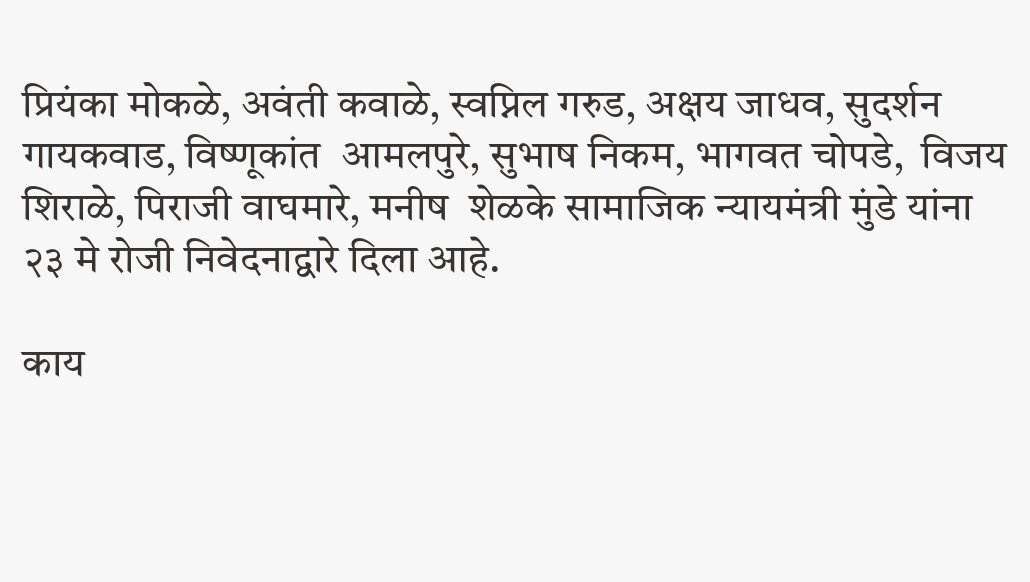प्रियंका मोकळे, अवंती कवाळे, स्वप्निल गरुड, अक्षय जाधव, सुदर्शन गायकवाड, विष्णूकांत  आमलपुरे, सुभाष निकम, भागवत चोपडे,  विजय शिराळे, पिराजी वाघमारे, मनीष  शेळके सामाजिक न्यायमंत्री मुंडे यांना २३ मे रोजी निवेदनाद्वारे दिला आहे.

काय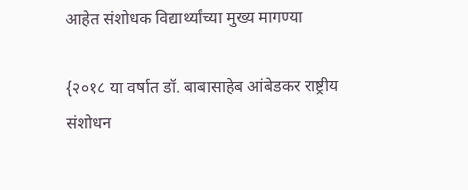आहेत संशोधक विद्यार्थ्यांच्या मुख्य मागण्या

{२०१८ या वर्षात डॉ. बाबासाहेब आंबेडकर राष्ट्रीय संशोधन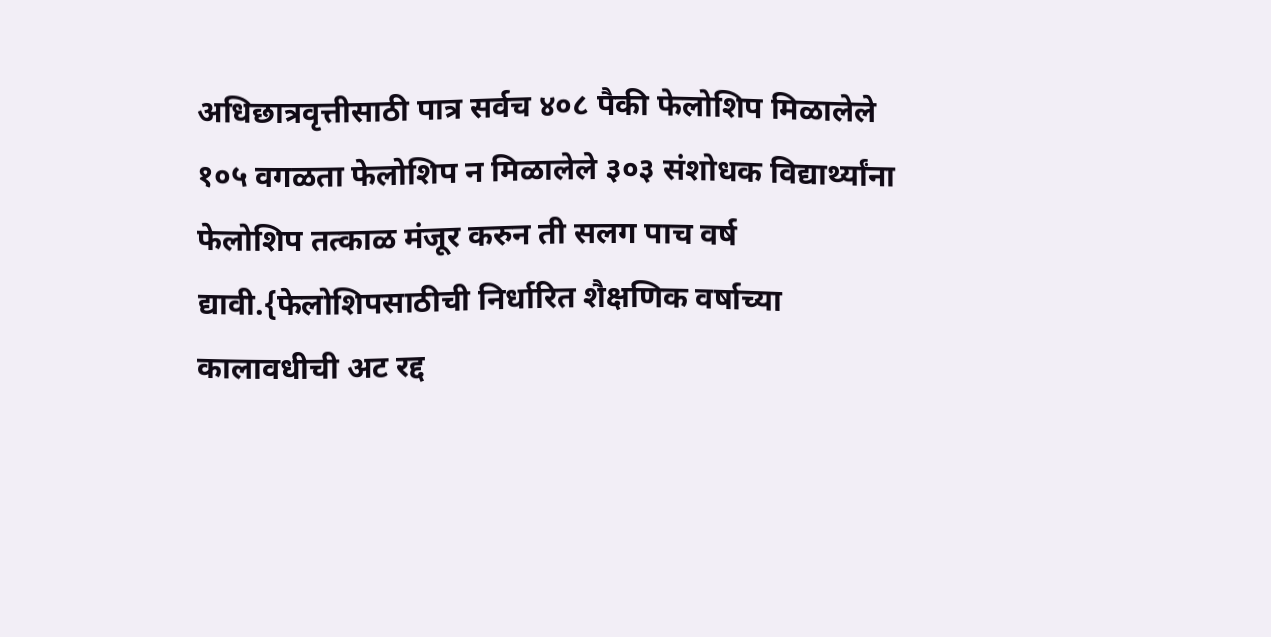अधिछात्रवृत्तीसाठी पात्र सर्वच ४०८ पैकी फेलोशिप मिळालेले १०५ वगळता फेलोशिप न मिळालेले ३०३ संशोधक विद्यार्थ्यांना फेलोशिप तत्काळ मंजूर करुन ती सलग पाच वर्ष द्यावी.{फेलोशिपसाठीची निर्धारित शैक्षणिक वर्षाच्या कालावधीची अट रद्द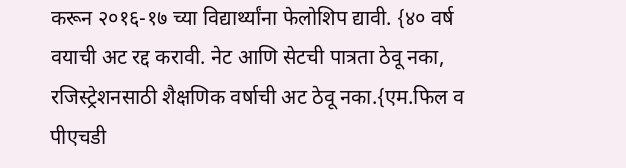करून २०१६-१७ च्या विद्यार्थ्यांना फेलोशिप द्यावी. {४० वर्ष वयाची अट रद्द करावी. नेट आणि सेटची पात्रता ठेवू नका, रजिस्ट्रेशनसाठी शैक्षणिक वर्षाची अट ठेवू नका.{एम.फिल व पीएचडी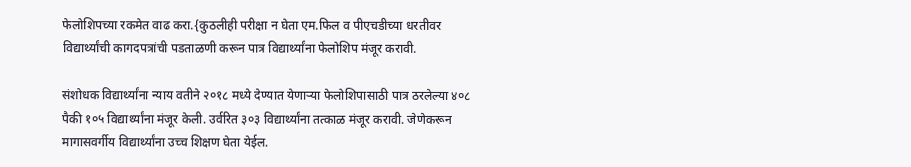फेलोशिपच्या रकमेत वाढ करा.{कुठलीही परीक्षा न घेता एम.फिल व पीएचडीच्या धरतीवर विद्यार्थ्यांची कागदपत्रांची पडताळणी करून पात्र विद्यार्थ्यांना फेलोशिप मंजूर करावी.

संशोधक विद्यार्थ्यांना न्याय वतीने २०१८ मध्ये देण्यात येणाऱ्या फेलोशिपासाठी पात्र ठरलेल्या ४०८ पैकी १०५ विद्यार्थ्यांना मंजूर केली. उर्वरित ३०३ विद्यार्थ्यांना तत्काळ मंजूर करावी. जेणेकरून मागासवर्गीय विद्यार्थ्यांना उच्च शिक्षण घेता येईल.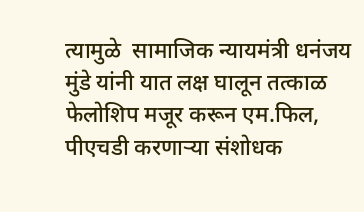त्यामुळे  सामाजिक न्यायमंत्री धनंजय मुंडे यांनी यात लक्ष घालून तत्काळ फेलोशिप मजूर करून एम.फिल, पीएचडी करणाऱ्या संशोधक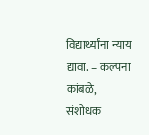विद्यार्थ्यांना न्याय द्यावा. – कल्पना कांबळे, संशोधक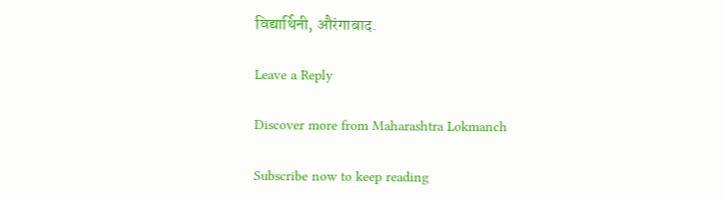विद्यार्थिनी, औरंगाबाद.

Leave a Reply

Discover more from Maharashtra Lokmanch

Subscribe now to keep reading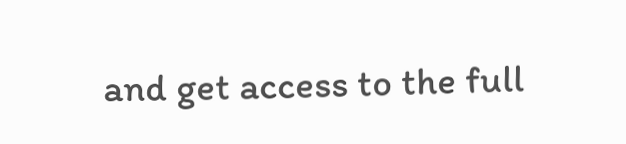and get access to the full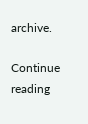archive.

Continue reading